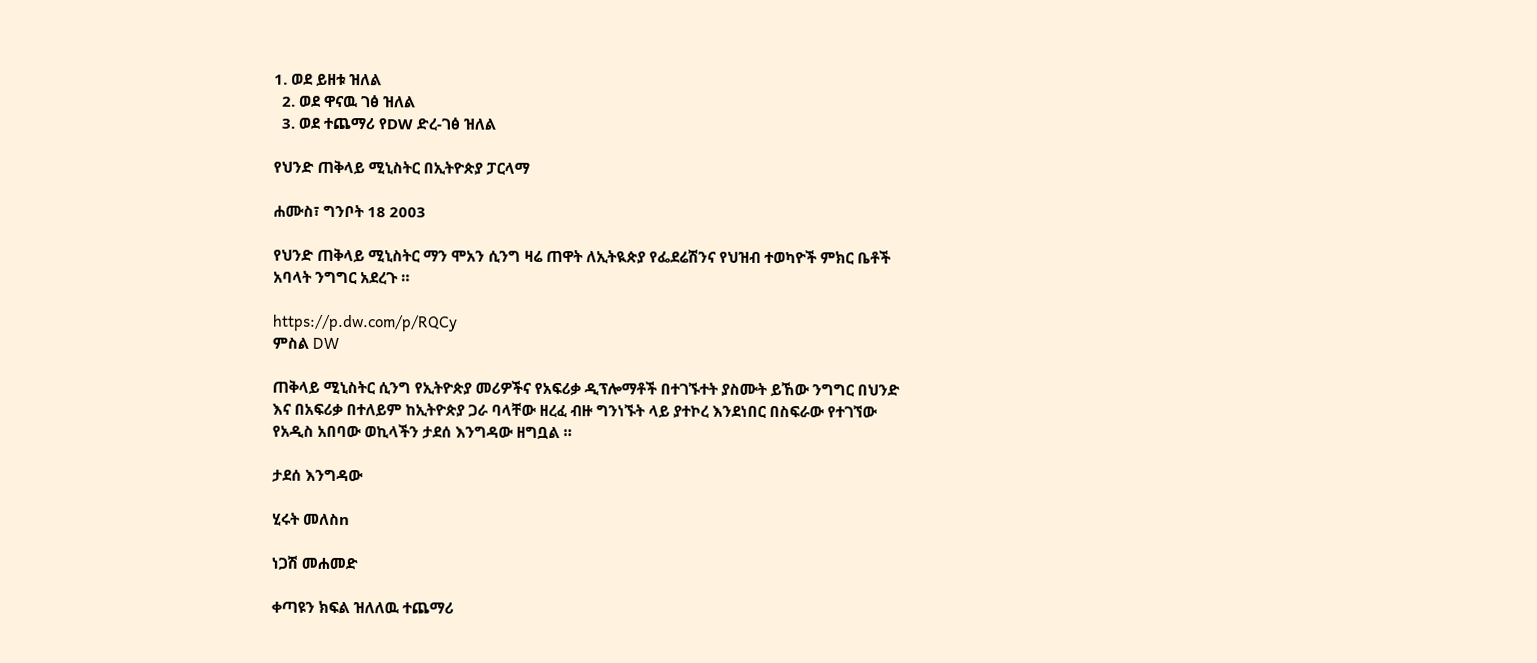1. ወደ ይዘቱ ዝለል
  2. ወደ ዋናዉ ገፅ ዝለል
  3. ወደ ተጨማሪ የDW ድረ-ገፅ ዝለል

የህንድ ጠቅላይ ሚኒስትር በኢትዮጵያ ፓርላማ

ሐሙስ፣ ግንቦት 18 2003

የህንድ ጠቅላይ ሚኒስትር ማን ሞአን ሲንግ ዛሬ ጠዋት ለኢትዪጵያ የፌደሬሽንና የህዝብ ተወካዮች ምክር ቤቶች አባላት ንግግር አደረጉ ።

https://p.dw.com/p/RQCy
ምስል DW

ጠቅላይ ሚኒስትር ሲንግ የኢትዮጵያ መሪዎችና የአፍሪቃ ዲፕሎማቶች በተገኙተት ያስሙት ይኸው ንግግር በህንድ እና በአፍሪቃ በተለይም ከኢትዮጵያ ጋራ ባላቸው ዘረፈ ብዙ ግንነኙት ላይ ያተኮረ እንደነበር በስፍራው የተገኘው የአዲስ አበባው ወኪላችን ታደሰ እንግዳው ዘግቧል ።

ታደሰ እንግዳው

ሂሩት መለስn

ነጋሽ መሐመድ

ቀጣዩን ክፍል ዝለለዉ ተጨማሪ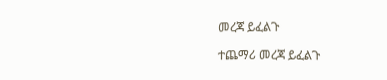መረጃ ይፈልጉ

ተጨማሪ መረጃ ይፈልጉ